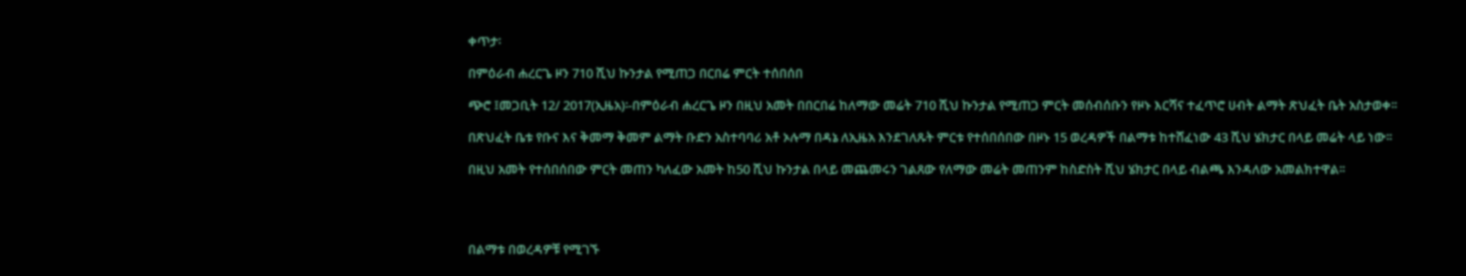ቀጥታ፡

በምዕራብ ሐረርጌ ዞን 710 ሺህ ኩንታል የሚጠጋ በርበሬ ምርት ተሰበሰበ

ጭሮ ፤መጋቢት 12/ 2017(ኢዜአ)፡-በምዕራብ ሐረርጌ ዞን በዚህ አመት በበርበሬ ከለማው መሬት 710 ሺህ ኩንታል የሚጠጋ ምርት መሰብሰቡን የዞኑ እርሻና ተፈጥሮ ሀብት ልማት ጽህፈት ቤት አስታወቀ፡፡

በጽህፈት ቤቱ የቡና እና ቅመማ ቅመም ልማት ቡድን አስተባባሪ አቶ ኦሉማ በዳኔ ለኢዜአ እንደገለጹት ምርቱ የተሰበሰበው በዞኑ 15 ወረዳዎች በልማቱ ከተሸፈነው 43 ሺህ ሄክታር በላይ መሬት ላይ ነው፡፡

በዚህ አመት የተሰበሰበው ምርት መጠን ካለፈው አመት ከ50 ሺህ ኩንታል በላይ መጨመሩን ገልጸው የለማው መሬት መጠንም ከስድስት ሺህ ሄክታር በላይ ብልጫ እንዳለው አመልክተዋል፡፡




በልማቱ በወረዳዎቹ የሚገኙ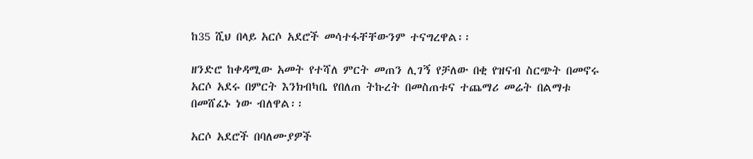ከ35 ሺህ በላይ አርሶ አደሮች መሳተፋቸቸውንም ተናግረዋል፡፡

ዘንድሮ ከቀዳሚው አመት የተሻለ ምርት መጠን ሊገኝ የቻለው በቂ የዝናብ ስርጭት በመኖሩ አርሶ አደሩ በምርት እንክብካቤ የበለጠ ትኩረት በመስጠቱና ተጨማሪ መሬት በልማቱ በመሸፈኑ ነው ብለዋል፡፡

አርሶ አደሮች በባለሙያዎች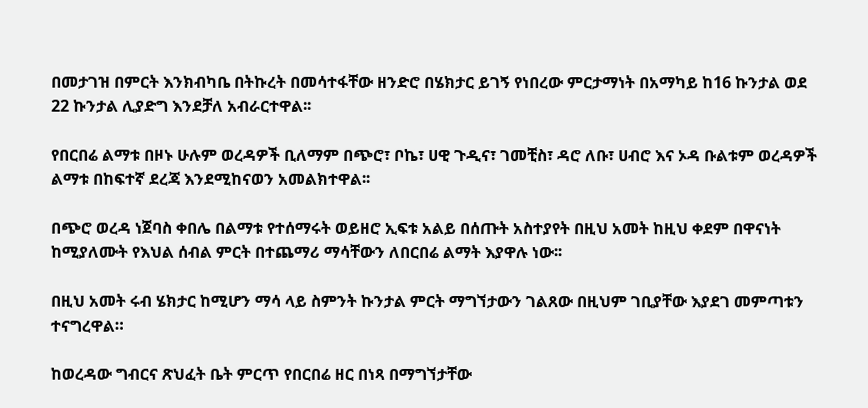በመታገዝ በምርት እንክብካቤ በትኩረት በመሳተፋቸው ዘንድሮ በሄክታር ይገኝ የነበረው ምርታማነት በአማካይ ከ16 ኩንታል ወደ 22 ኩንታል ሊያድግ እንደቻለ አብራርተዋል፡፡

የበርበሬ ልማቱ በዞኑ ሁሉም ወረዳዎች ቢለማም በጭሮ፣ ቦኬ፣ ሀዊ ጉዲና፣ ገመቺስ፣ ዳሮ ለቡ፣ ሀብሮ እና ኦዳ ቡልቱም ወረዳዎች  ልማቱ በከፍተኛ ደረጃ እንደሚከናወን አመልክተዋል፡፡

በጭሮ ወረዳ ነጀባስ ቀበሌ በልማቱ የተሰማሩት ወይዘሮ ኢፍቱ አልይ በሰጡት አስተያየት በዚህ አመት ከዚህ ቀደም በዋናነት ከሚያለሙት የእህል ሰብል ምርት በተጨማሪ ማሳቸውን ለበርበሬ ልማት እያዋሉ ነው፡፡

በዚህ አመት ሩብ ሄክታር ከሚሆን ማሳ ላይ ስምንት ኩንታል ምርት ማግኘታውን ገልጸው በዚህም ገቢያቸው እያደገ መምጣቱን ተናግረዋል።

ከወረዳው ግብርና ጽህፈት ቤት ምርጥ የበርበሬ ዘር በነጻ በማግኘታቸው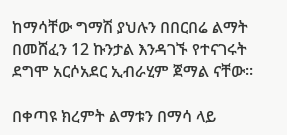ከማሳቸው ግማሽ ያህሉን በበርበሬ ልማት በመሸፈን 12 ኩንታል እንዳገኙ የተናገሩት ደግሞ አርሶአደር ኢብራሂም ጀማል ናቸው፡፡

በቀጣዩ ክረምት ልማቱን በማሳ ላይ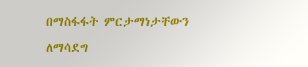በማስፋፋት ምርታማነታቸውን ለማሳደግ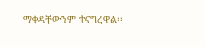ማቀዳቸውንም ተናግረዋል፡፡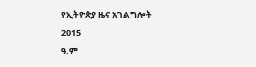የኢትዮጵያ ዜና አገልግሎት
2015
ዓ.ም